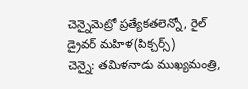చెన్నైమెట్రో ప్రత్యేకతలెన్నో, రైల్ డ్రైవర్ మహిళ(పిక్చర్స్)
చెన్నై: తమిళనాడు ముఖ్యమంత్రి,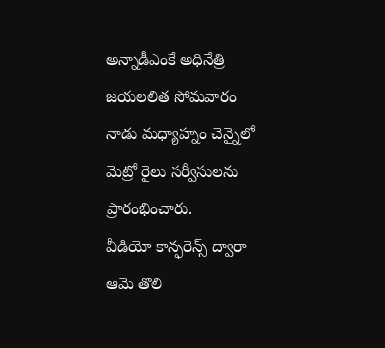అన్నాడీఎంకే అధినేత్రి జయలలిత సోమవారం నాడు మధ్యాహ్నం చెన్నైలో మెట్రో రైలు సర్వీసులను ప్రారంభించారు.
వీడియో కాన్ఫరెన్స్ ద్వారా ఆమె తొలి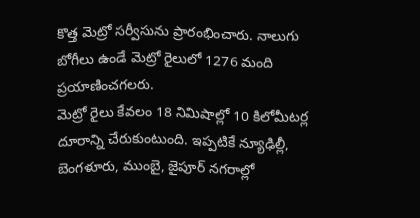కొత్త మెట్రో సర్వీసును ప్రారంభించారు. నాలుగు బోగీలు ఉండే మెట్రో రైలులో 1276 మంది ప్రయాణించగలరు.
మెట్రో రైలు కేవలం 18 నిమిషాల్లో 10 కిలోమీటర్ల దూరాన్ని చేరుకుంటుంది. ఇప్పటికే న్యూఢిల్లీ, బెంగళూరు, ముంబై, జైపూర్ నగరాల్లో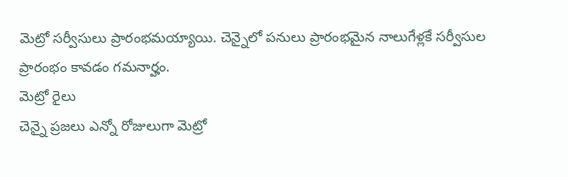మెట్రో సర్వీసులు ప్రారంభమయ్యాయి. చెన్నైలో పనులు ప్రారంభమైన నాలుగేళ్లకే సర్వీసుల ప్రారంభం కావడం గమనార్హం.
మెట్రో రైలు
చెన్నై ప్రజలు ఎన్నో రోజులుగా మెట్రో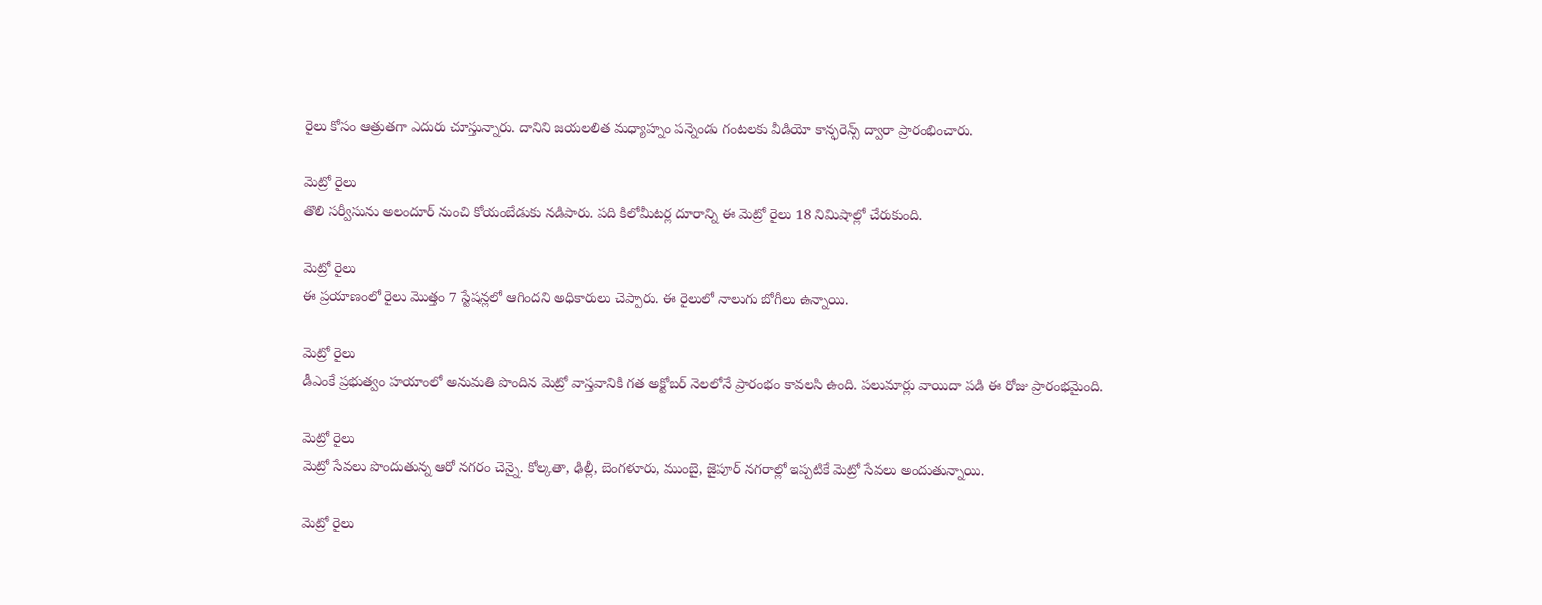రైలు కోసం ఆత్రుతగా ఎదురు చూస్తున్నారు. దానిని జయలలిత మధ్యాహ్నం పన్నెండు గంటలకు వీడియో కాన్ఫరెన్స్ ద్వారా ప్రారంభించారు.

మెట్రో రైలు
తొలి సర్వీసును అలందూర్ నుంచి కోయంబేడుకు నడిపారు. పది కిలోమీటర్ల దూరాన్ని ఈ మెట్రో రైలు 18 నిమిషాల్లో చేరుకుంది.

మెట్రో రైలు
ఈ ప్రయాణంలో రైలు మొత్తం 7 స్టేషన్లలో ఆగిందని అధికారులు చెప్పారు. ఈ రైలులో నాలుగు బోగీలు ఉన్నాయి.

మెట్రో రైలు
డీఎంకే ప్రభుత్వం హయాంలో అనుమతి పొందిన మెట్రో వాస్తవానికి గత అక్టోబర్ నెలలోనే ప్రారంభం కావలసి ఉంది. పలుమార్లు వాయిదా పడి ఈ రోజు ప్రారంభమైంది.

మెట్రో రైలు
మెట్రో సేవలు పొందుతున్న ఆరో నగరం చెన్నై. కోల్కతా, ఢిల్లీ, బెంగళూరు, ముంబై, జైపూర్ నగరాల్లో ఇప్పటికే మెట్రో సేవలు అందుతున్నాయి.

మెట్రో రైలు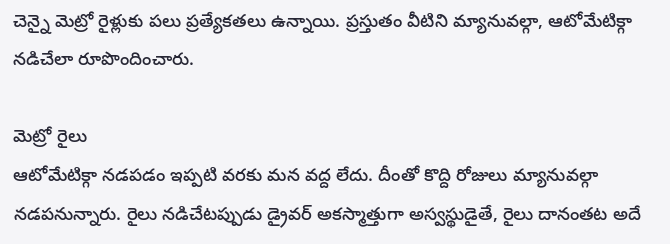చెన్నై మెట్రో రైళ్లుకు పలు ప్రత్యేకతలు ఉన్నాయి. ప్రస్తుతం వీటిని మ్యానువల్గా, ఆటోమేటిక్గా నడిచేలా రూపొందించారు.

మెట్రో రైలు
ఆటోమేటిక్గా నడపడం ఇప్పటి వరకు మన వద్ద లేదు. దీంతో కొద్ది రోజులు మ్యానువల్గా నడపనున్నారు. రైలు నడిచేటప్పుడు డ్రైవర్ అకస్మాత్తుగా అస్వస్థుడైతే, రైలు దానంతట అదే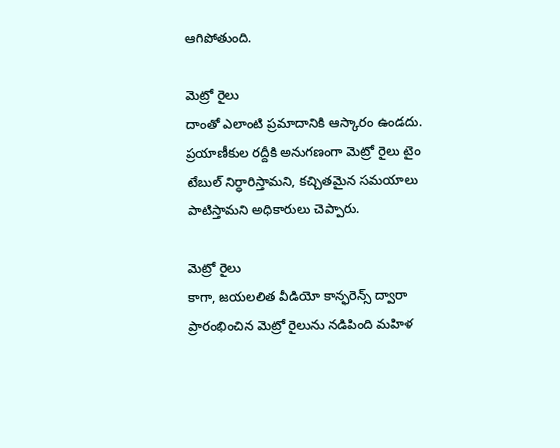ఆగిపోతుంది.

మెట్రో రైలు
దాంతో ఎలాంటి ప్రమాదానికి ఆస్కారం ఉండదు. ప్రయాణీకుల రద్దీకి అనుగణంగా మెట్రో రైలు టైం టేబుల్ నిర్ధారిస్తామని, కచ్చితమైన సమయాలు పాటిస్తామని అధికారులు చెప్పారు.

మెట్రో రైలు
కాగా, జయలలిత వీడియో కాన్ఫరెన్స్ ద్వారా ప్రారంభించిన మెట్రో రైలును నడిపింది మహిళ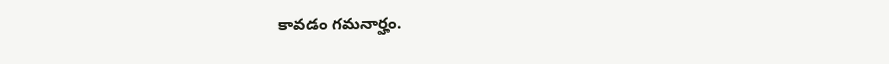కావడం గమనార్హం.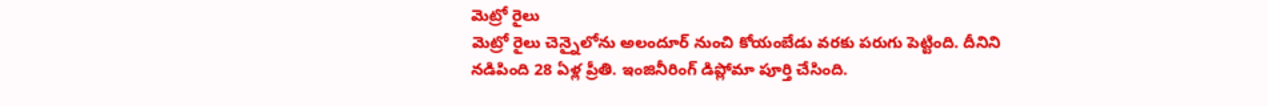మెట్రో రైలు
మెట్రో రైలు చెన్నైలోను అలందూర్ నుంచి కోయంబేడు వరకు పరుగు పెట్టింది. దీనిని నడిపింది 28 ఏళ్ల ప్రీతి. ఇంజినీరింగ్ డిప్లోమా పూర్తి చేసింది.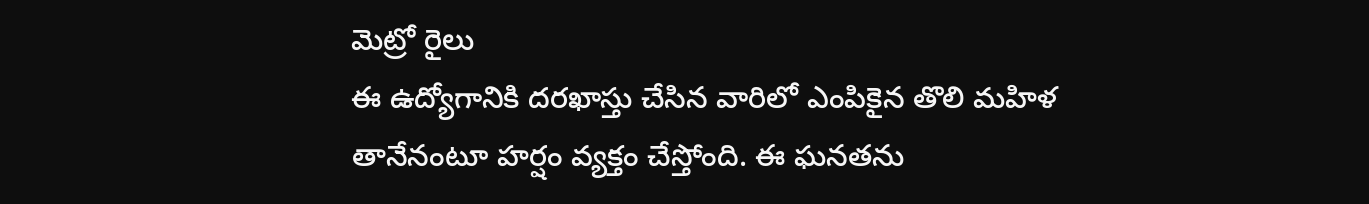మెట్రో రైలు
ఈ ఉద్యోగానికి దరఖాస్తు చేసిన వారిలో ఎంపికైన తొలి మహిళ తానేనంటూ హర్షం వ్యక్తం చేస్తోంది. ఈ ఘనతను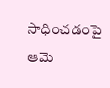సాధించడంపై ఆమె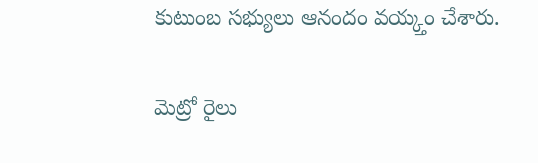కుటుంబ సభ్యులు ఆనందం వయ్క్తం చేశారు.

మెట్రో రైలు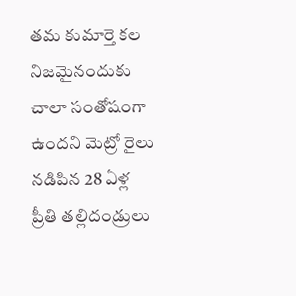తమ కుమార్తె కల నిజమైనందుకు చాలా సంతోషంగా ఉందని మెట్రో రైలు నడిపిన 28 ఏళ్ల ప్రీతి తల్లిదండ్రులు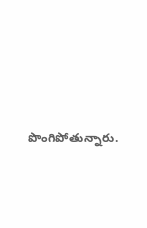పొంగిపోతున్నారు.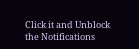Click it and Unblock the Notifications